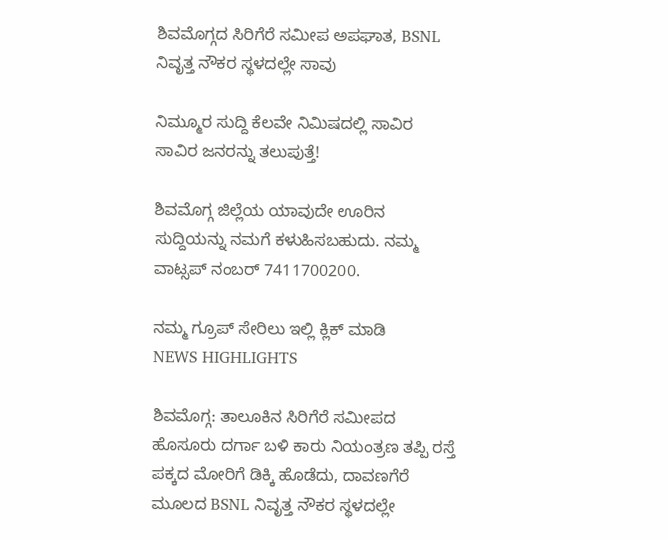ಶಿವಮೊಗ್ಗದ ಸಿರಿಗೆರೆ ಸಮೀಪ ಅಪಘಾತ, BSNL ನಿವೃತ್ತ ನೌಕರ ಸ್ಥಳದಲ್ಲೇ ಸಾವು

ನಿಮ್ಮೂರ ಸುದ್ದಿ ಕೆಲವೇ ನಿಮಿಷದಲ್ಲಿ ಸಾವಿರ ಸಾವಿರ ಜನರನ್ನು ತಲುಪುತ್ತೆ!

ಶಿವಮೊಗ್ಗ ಜಿಲ್ಲೆಯ ಯಾವುದೇ ಊರಿನ ಸುದ್ದಿಯನ್ನು ನಮಗೆ ಕಳುಹಿಸಬಹುದು. ನಮ್ಮ ವಾಟ್ಸಪ್‌ ನಂಬರ್ 7411700200.

ನಮ್ಮ ಗ್ರೂಪ್‌ ಸೇರಿಲು ಇಲ್ಲಿ ಕ್ಲಿಕ್‌ ಮಾಡಿ
NEWS HIGHLIGHTS

ಶಿವಮೊಗ್ಗ: ತಾಲೂಕಿನ ಸಿರಿಗೆರೆ ಸಮೀಪದ ಹೊಸೂರು ದರ್ಗಾ ಬಳಿ ಕಾರು ನಿಯಂತ್ರಣ ತಪ್ಪಿ ರಸ್ತೆ ಪಕ್ಕದ ಮೋರಿಗೆ ಡಿಕ್ಕಿ ಹೊಡೆದು, ದಾವಣಗೆರೆ ಮೂಲದ BSNL ನಿವೃತ್ತ ನೌಕರ ಸ್ಥಳದಲ್ಲೇ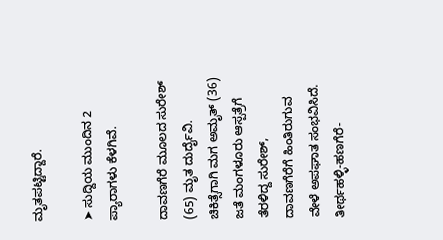ಮೃತಪಟ್ಟಿದ್ದಾರೆ.

➤ ಸುದ್ದಿಯ ಮುಂದಿನ 2 ಪ್ಯಾರಾಗಳು ಕೆಳಗಿವೆ.

ದಾವಣಗೆರೆ ಮೂಲದ ಸುರೇಶ್ (65) ಮೃತ ದುರ್ದೈವಿ. ಚಿಕಿತ್ಸೆಗಾಗಿ ಮಗ ಅಮೃತ್ (36) ಜತೆ ಮಂಗಳೂರು ಆಸ್ಪತ್ರೆಗೆ ತೆರಳಿದ್ದ ಸುರೇಶ್, ದಾವಣಗೆರೆಗೆ ಹಿಂತಿರುಗುವ ವೇಳೆ ಅಪಘಾತ ಸಂಭವಿಸಿದೆ. ತೀರ್ಥಹಳ್ಳಿ-ಹಣಗೆರೆ-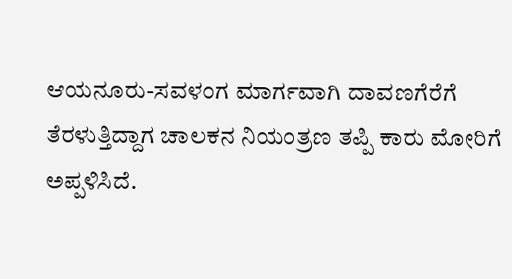ಆಯನೂರು-ಸವಳಂಗ ಮಾರ್ಗವಾಗಿ ದಾವಣಗೆರೆಗೆ ತೆರಳುತ್ತಿದ್ದಾಗ ಚಾಲಕನ ನಿಯಂತ್ರಣ ತಪ್ಪಿ ಕಾರು ಮೋರಿಗೆ ಅಪ್ಪಳಿಸಿದೆ.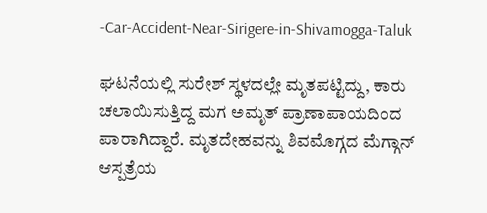-Car-Accident-Near-Sirigere-in-Shivamogga-Taluk

ಘಟನೆಯಲ್ಲಿ ಸುರೇಶ್ ಸ್ಥಳದಲ್ಲೇ ಮೃತಪಟ್ಟಿದ್ದು, ಕಾರು ಚಲಾಯಿಸುತ್ತಿದ್ದ ಮಗ ಅಮೃತ್ ಪ್ರಾಣಾಪಾಯದಿಂದ ಪಾರಾಗಿದ್ದಾರೆ. ಮೃತದೇಹವನ್ನು ಶಿವಮೊಗ್ಗದ ಮೆಗ್ಗಾನ್ ಆಸ್ಪತ್ರೆಯ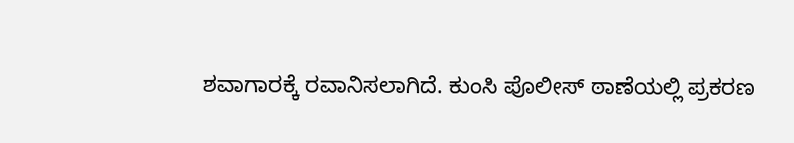ಶವಾಗಾರಕ್ಕೆ ರವಾನಿಸಲಾಗಿದೆ. ಕುಂಸಿ ಪೊಲೀಸ್ ಠಾಣೆಯಲ್ಲಿ ಪ್ರಕರಣ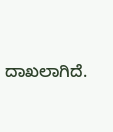ದಾಖಲಾಗಿದೆ.